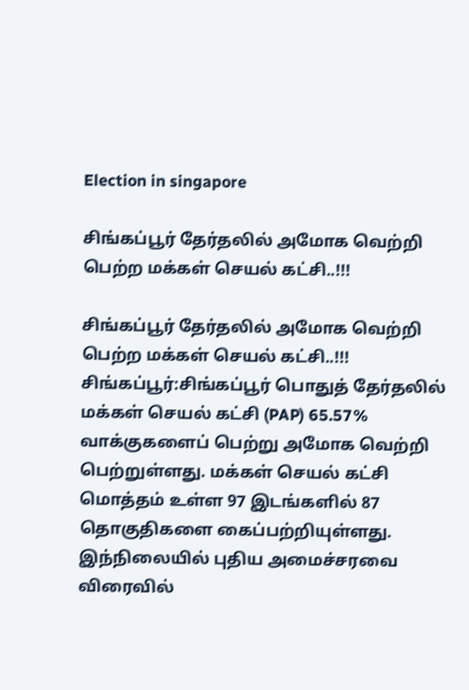Election in singapore

சிங்கப்பூர் தேர்தலில் அமோக வெற்றி பெற்ற மக்கள் செயல் கட்சி..!!!

சிங்கப்பூர் தேர்தலில் அமோக வெற்றி பெற்ற மக்கள் செயல் கட்சி..!!! சிங்கப்பூர்:சிங்கப்பூர் பொதுத் தேர்தலில் மக்கள் செயல் கட்சி (PAP) 65.57% வாக்குகளைப் பெற்று அமோக வெற்றி பெற்றுள்ளது. மக்கள் செயல் கட்சி மொத்தம் உள்ள 97 இடங்களில் 87 தொகுதிகளை கைப்பற்றியுள்ளது. இந்நிலையில் புதிய அமைச்சரவை விரைவில்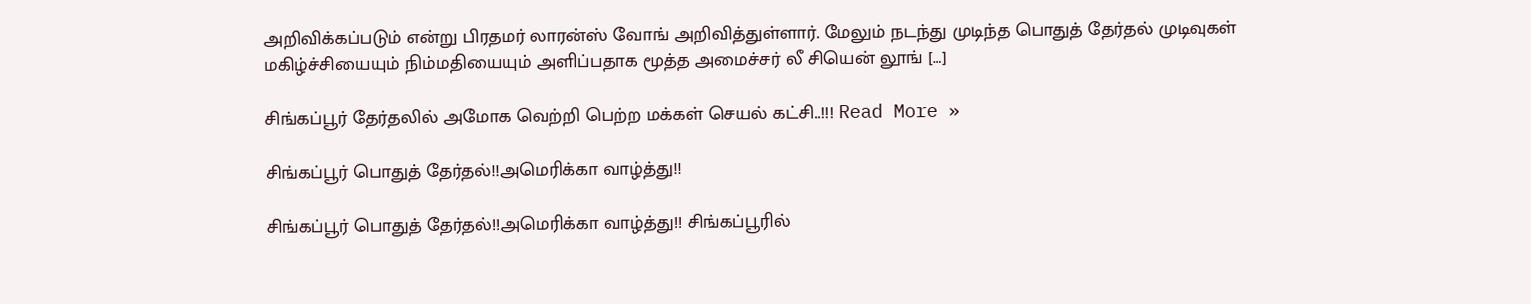அறிவிக்கப்படும் என்று பிரதமர் லாரன்ஸ் வோங் அறிவித்துள்ளார். மேலும் நடந்து முடிந்த பொதுத் தேர்தல் முடிவுகள் மகிழ்ச்சியையும் நிம்மதியையும் அளிப்பதாக மூத்த அமைச்சர் லீ சியென் லூங் […]

சிங்கப்பூர் தேர்தலில் அமோக வெற்றி பெற்ற மக்கள் செயல் கட்சி..!!! Read More »

சிங்கப்பூர் பொதுத் தேர்தல்!!அமெரிக்கா வாழ்த்து!!

சிங்கப்பூர் பொதுத் தேர்தல்!!அமெரிக்கா வாழ்த்து!! சிங்கப்பூரில்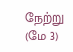நேற்று (மே 3)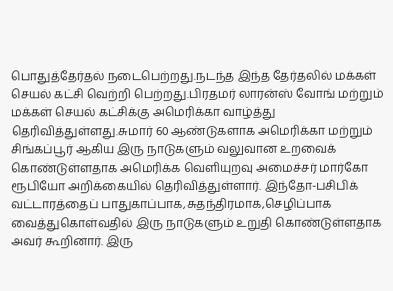பொதுத்தேர்தல் நடைபெற்றது.நடந்த இந்த தேர்தலில் மக்கள் செயல் கட்சி வெற்றி பெற்றது.பிரதமர் லாரன்ஸ் வோங் மற்றும் மக்கள் செயல் கட்சிக்கு அமெரிக்கா வாழ்த்து தெரிவித்துள்ளது.சுமார் 60 ஆண்டுகளாக அமெரிக்கா மற்றும் சிங்கப்பூர் ஆகிய இரு நாடுகளும் வலுவான உறவைக் கொண்டுள்ளதாக அமெரிக்க வெளியுறவு அமைச்சர் மார்கோ ரூபியோ அறிக்கையில் தெரிவித்துள்ளார். இந்தோ-பசிபிக் வட்டாரத்தைப் பாதுகாப்பாக,சுதந்திரமாக,செழிப்பாக வைத்துகொள்வதில் இரு நாடுகளும் உறுதி கொண்டுள்ளதாக அவர் கூறினார். இரு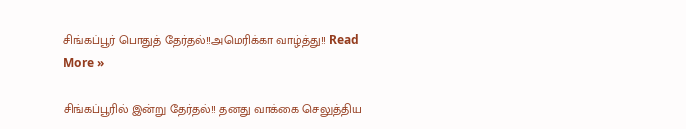சிங்கப்பூர் பொதுத் தேர்தல்!!அமெரிக்கா வாழ்த்து!! Read More »

சிங்கப்பூரில் இன்று தேர்தல்!! தனது வாக்கை செலுத்திய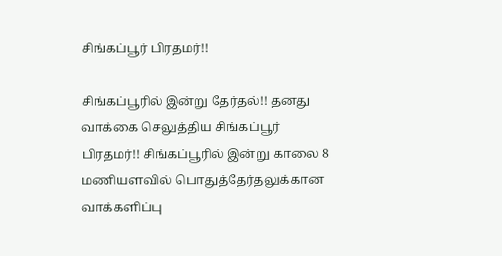சிங்கப்பூர் பிரதமர்!!

சிங்கப்பூரில் இன்று தேர்தல்!! தனது வாக்கை செலுத்திய சிங்கப்பூர் பிரதமர்!! சிங்கப்பூரில் இன்று காலை 8 மணியளவில் பொதுத்தேர்தலுக்கான வாக்களிப்பு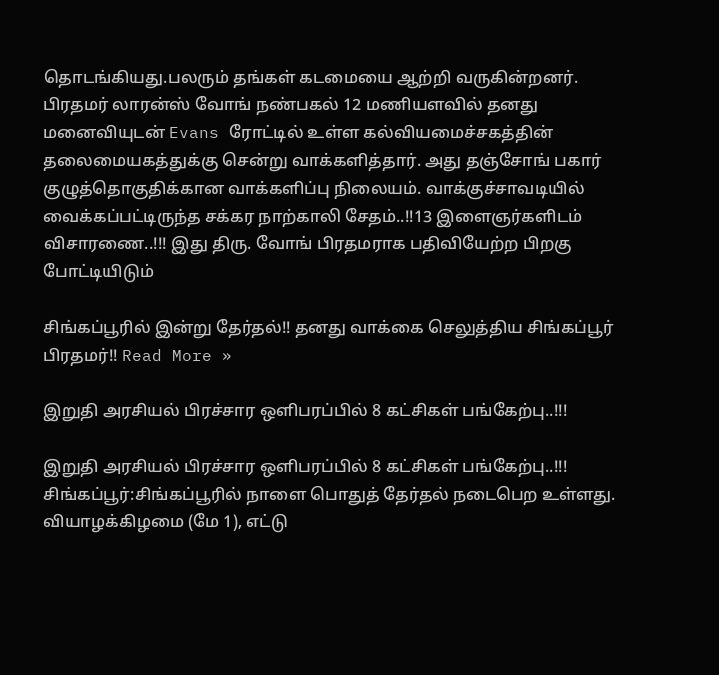தொடங்கியது.பலரும் தங்கள் கடமையை ஆற்றி வருகின்றனர். பிரதமர் லாரன்ஸ் வோங் நண்பகல் 12 மணியளவில் தனது மனைவியுடன் Evans ரோட்டில் உள்ள கல்வியமைச்சகத்தின் தலைமையகத்துக்கு சென்று வாக்களித்தார். அது தஞ்சோங் பகார் குழுத்தொகுதிக்கான வாக்களிப்பு நிலையம். வாக்குச்சாவடியில் வைக்கப்பட்டிருந்த சக்கர நாற்காலி சேதம்..!!13 இளைஞர்களிடம் விசாரணை..!!! இது திரு. வோங் பிரதமராக பதிவியேற்ற பிறகு போட்டியிடும்

சிங்கப்பூரில் இன்று தேர்தல்!! தனது வாக்கை செலுத்திய சிங்கப்பூர் பிரதமர்!! Read More »

இறுதி அரசியல் பிரச்சார ஒளிபரப்பில் 8 கட்சிகள் பங்கேற்பு..!!!

இறுதி அரசியல் பிரச்சார ஒளிபரப்பில் 8 கட்சிகள் பங்கேற்பு..!!! சிங்கப்பூர்:சிங்கப்பூரில் நாளை பொதுத் தேர்தல் நடைபெற உள்ளது. வியாழக்கிழமை (மே 1), எட்டு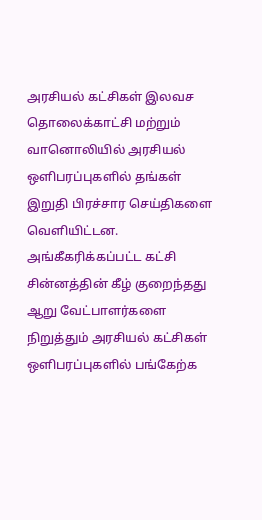அரசியல் கட்சிகள் இலவச தொலைக்காட்சி மற்றும் வானொலியில் அரசியல் ஒளிபரப்புகளில் தங்கள் இறுதி பிரச்சார செய்திகளை வெளியிட்டன. அங்கீகரிக்கப்பட்ட கட்சி சின்னத்தின் கீழ் குறைந்தது ஆறு வேட்பாளர்களை நிறுத்தும் அரசியல் கட்சிகள் ஒளிபரப்புகளில் பங்கேற்க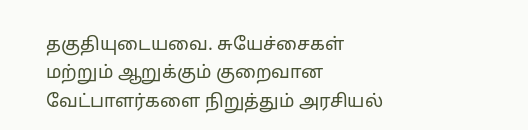தகுதியுடையவை. சுயேச்சைகள் மற்றும் ஆறுக்கும் குறைவான வேட்பாளர்களை நிறுத்தும் அரசியல்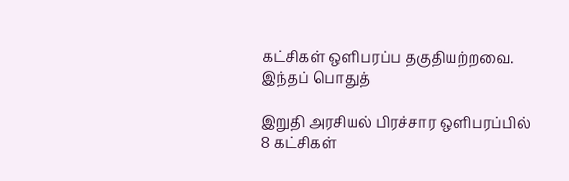கட்சிகள் ஒளிபரப்ப தகுதியற்றவை. இந்தப் பொதுத்

இறுதி அரசியல் பிரச்சார ஒளிபரப்பில் 8 கட்சிகள்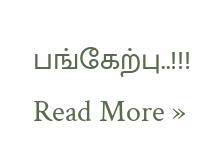பங்கேற்பு..!!! Read More »